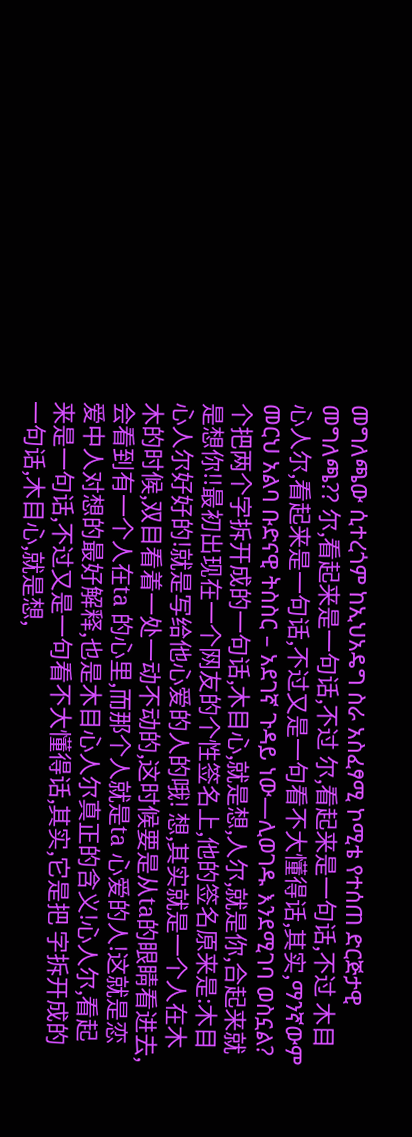መግለጫው ሲተረጎም ከኢህአዴግ ስራ አስፈፃሚ ኮሚቴ የተሰጠ ድርጅታዊ መግለጫ?? 尔,看起来是一句话,不过 尔,看起来是一句话,不过 木目心人尔,看起来是一句话,不过又是一句看不大懂得话,其实,ማንኛውም መርህ አልባ ቡድናዊ ትስስር – አደገኛ ጉዳይ ነው—ሊወገዱ እንደሚገባ ወስኗል? 个把两个字拆开成的一句话,木目心,就是想,人尔,就是你,合起来就是想你!!最初出现在一个网友的个性签名上,他的签名原来是:木目心人尔好好的!就是写给他心爱的人的哦! 想,其实就是一个人在木木的时候,双目看着一处一动不动的,这时候要是从ta的眼睛看进去,会看到有一个人在ta 的心里,而那个人就是ta 心爱的人!这就是恋爱中人对想的最好解释,也是木目心人尔真正的含义!心人尔,看起来是一句话,不过又是一句看不大懂得话,其实,它是把 字拆开成的一句话,木目心,就是想,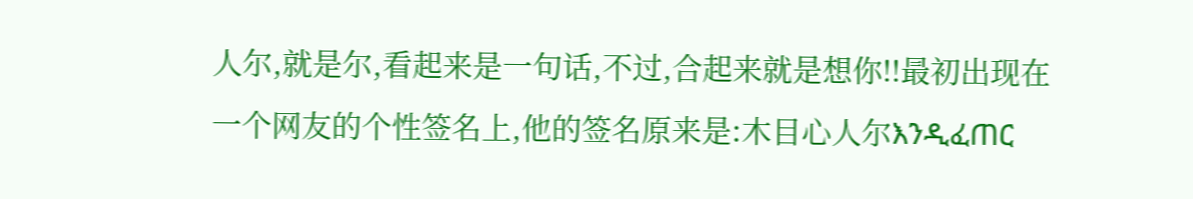人尔,就是尔,看起来是一句话,不过,合起来就是想你!!最初出现在一个网友的个性签名上,他的签名原来是:木目心人尔እንዲፈጠር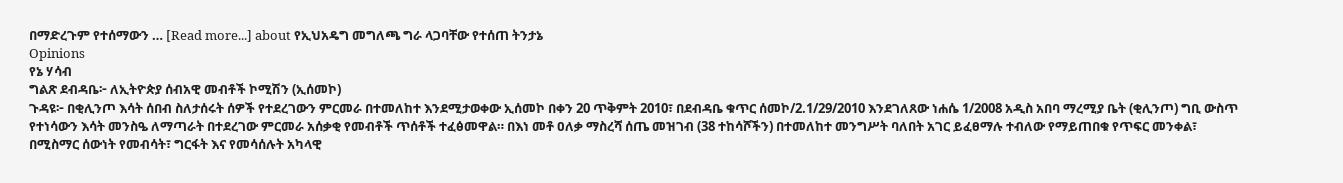በማድረጉም የተሰማውን … [Read more...] about የኢህአዴግ መግለጫ ግራ ላጋባቸው የተሰጠ ትንታኔ
Opinions
የኔ ሃሳብ
ግልጽ ደብዳቤ፦ ለኢትዮጵያ ሰብአዊ መብቶች ኮሚሽን (ኢሰመኮ)
ጉዳዩ፦ በቂሊንጦ እሳት ሰበብ ስለታሰሩት ሰዎች የተደረገውን ምርመራ በተመለከተ እንደሚታወቀው ኢሰመኮ በቀን 20 ጥቅምት 2010፣ በደብዳቤ ቁጥር ሰመኮ/2.1/29/2010 እንደገለጸው ነሐሴ 1/2008 አዲስ አበባ ማረሚያ ቤት (ቂሊንጦ) ግቢ ውስጥ የተነሳውን እሳት መንስዔ ለማጣራት በተደረገው ምርመራ አሰቃቂ የመብቶች ጥሰቶች ተፈፅመዋል። በእነ መቶ ዐለቃ ማስረሻ ሰጤ መዝገብ (38 ተከሳሾችን) በተመለከተ መንግሥት ባለበት አገር ይፈፀማሉ ተብለው የማይጠበቁ የጥፍር መንቀል፣ በሚስማር ሰውነት የመብሳት፣ ግርፋት እና የመሳሰሉት አካላዊ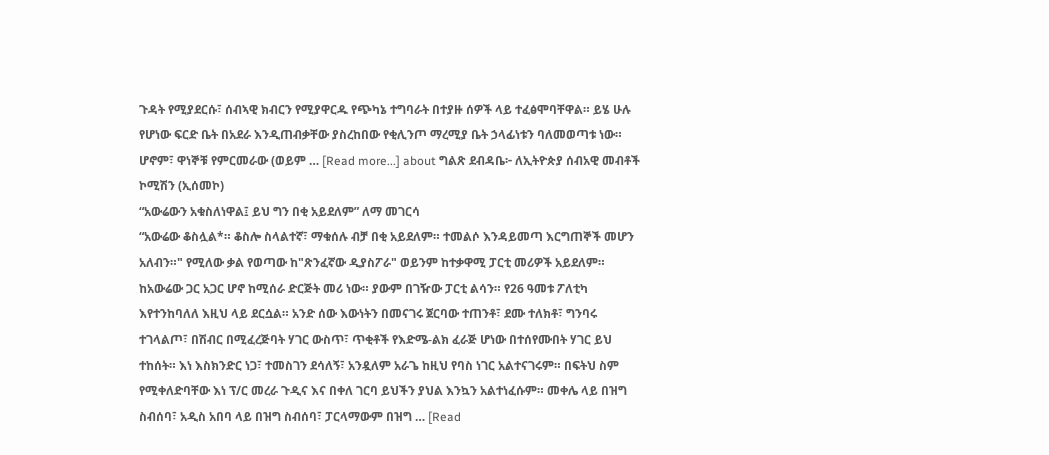ጉዳት የሚያደርሱ፣ ሰብኣዊ ክብርን የሚያዋርዱ የጭካኔ ተግባራት በተያዙ ሰዎች ላይ ተፈፅሞባቸዋል። ይሄ ሁሉ የሆነው ፍርድ ቤት በአደራ እንዲጠብቃቸው ያስረከበው የቂሊንጦ ማረሚያ ቤት ኃላፊነቱን ባለመወጣቱ ነው። ሆኖም፣ ዋነኞቹ የምርመራው (ወይም … [Read more...] about ግልጽ ደብዳቤ፦ ለኢትዮጵያ ሰብአዊ መብቶች ኮሚሽን (ኢሰመኮ)
“አውሬውን አቁስለነዋል፤ ይህ ግን በቂ አይደለም” ለማ መገርሳ
“አውሬው ቆስሏል*። ቆስሎ ስላልተኛ፣ ማቁሰሉ ብቻ በቂ አይደለም። ተመልሶ እንዳይመጣ እርግጠኞች መሆን አለብን።" የሚለው ቃል የወጣው ከ"ጽንፈኛው ዲያስፖራ" ወይንም ከተቃዋሚ ፓርቲ መሪዎች አይደለም። ከአውሬው ጋር አጋር ሆኖ ከሚሰራ ድርጅት መሪ ነው። ያውም በገዥው ፓርቲ ልሳን። የ26 ዓመቱ ፖለቲካ እየተንከባለለ እዚህ ላይ ደርሷል። አንድ ሰው እውነትን በመናገሩ ጀርባው ተጠንቶ፣ ደሙ ተለክቶ፣ ግንባሩ ተገላልጦ፣ በሽብር በሚፈረጅባት ሃገር ውስጥ፣ ጥቂቶች የእድሜ-ልክ ፈራጅ ሆነው በተሰየሙበት ሃገር ይህ ተከሰት። እነ እስክንድር ነጋ፣ ተመስገን ደሳለኝ፣ አንዷለም አራጌ ከዚህ የባስ ነገር አልተናገሩም። በፍትህ ስም የሚቀለድባቸው እነ ፕ/ር መረራ ጉዲና እና በቀለ ገርባ ይህችን ያህል እንኳን አልተነፈሱም። መቀሌ ላይ በዝግ ስብሰባ፣ አዲስ አበባ ላይ በዝግ ስብሰባ፣ ፓርላማውም በዝግ … [Read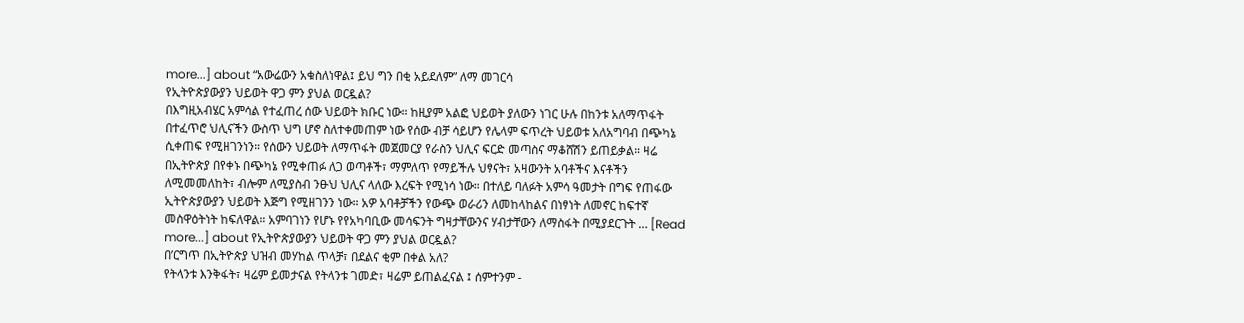more...] about “አውሬውን አቁስለነዋል፤ ይህ ግን በቂ አይደለም” ለማ መገርሳ
የኢትዮጵያውያን ህይወት ዋጋ ምን ያህል ወርዷል?
በእግዚአብሄር አምሳል የተፈጠረ ሰው ህይወት ክቡር ነው። ከዚያም አልፎ ህይወት ያለውን ነገር ሁሉ በከንቱ አለማጥፋት በተፈጥሮ ህሊናችን ውስጥ ህግ ሆኖ ስለተቀመጠም ነው የሰው ብቻ ሳይሆን የሌላም ፍጥረት ህይወቱ አለአግባብ በጭካኔ ሲቀጠፍ የሚዘገንነን። የሰውን ህይወት ለማጥፋት መጀመርያ የራስን ህሊና ፍርድ መጣስና ማቆሸሽን ይጠይቃል። ዛሬ በኢትዮጵያ በየቀኑ በጭካኔ የሚቀጠፉ ለጋ ወጣቶች፣ ማምለጥ የማይችሉ ህፃናት፣ አዛውንት አባቶችና እናቶችን ለሚመመለከት፣ ብሎም ለሚያስብ ንፁህ ህሊና ላለው እረፍት የሚነሳ ነው። በተለይ ባለፉት አምሳ ዓመታት በግፍ የጠፋው ኢትዮጵያውያን ህይወት እጅግ የሚዘገንን ነው። አዎ አባቶቻችን የውጭ ወራሪን ለመከላከልና በነፃነት ለመኖር ከፍተኛ መስዋዕትነት ከፍለዋል። አምባገነን የሆኑ የየአካባቢው መሳፍንት ግዛታቸውንና ሃብታቸውን ለማስፋት በሚያደርጉት … [Read more...] about የኢትዮጵያውያን ህይወት ዋጋ ምን ያህል ወርዷል?
በ’ርግጥ በኢትዮጵያ ህዝብ መሃከል ጥላቻ፣ በደልና ቂም በቀል አለ?
የትላንቱ እንቅፋት፣ ዛሬም ይመታናል የትላንቱ ገመድ፣ ዛሬም ይጠልፈናል ፤ ሰምተንም -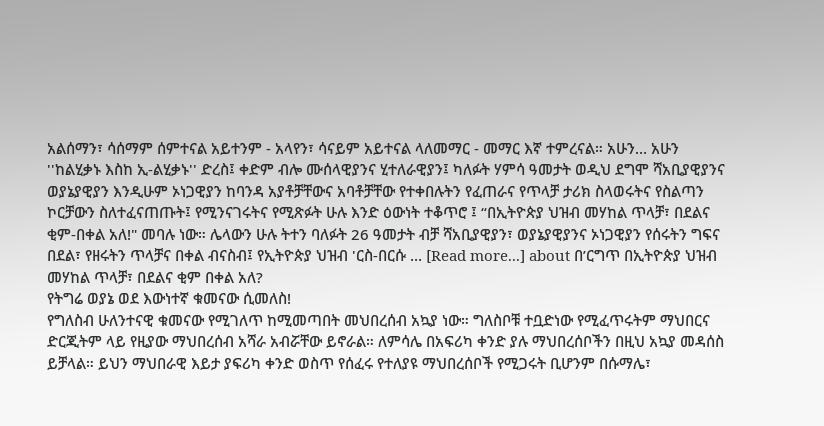አልሰማን፣ ሳሰማም ሰምተናል አይተንም - አላየን፣ ሳናይም አይተናል ላለመማር - መማር እኛ ተምረናል። አሁን… አሁን ''ከልሂቃኑ እስከ ኢ-ልሂቃኑ'' ድረስ፤ ቀድም ብሎ ሙሰላዊያንና ሂተለራዊያን፤ ካለፉት ሃምሳ ዓመታት ወዲህ ደግሞ ሻአቢያዊያንና ወያኔያዊያን እንዲሁም ኦነጋዊያን ከባንዳ አያቶቻቸውና አባቶቻቸው የተቀበሉትን የፈጠራና የጥላቻ ታሪክ ስላወሩትና የስልጣን ኮርቻውን ስለተፈናጠጡት፤ የሚንናገሩትና የሚጽፉት ሁሉ እንድ ዕውነት ተቆጥሮ ፤ “በኢትዮጵያ ህዝብ መሃከል ጥላቻ፣ በደልና ቂም-በቀል አለ!" መባሉ ነው። ሌላውን ሁሉ ትተን ባለፉት 26 ዓመታት ብቻ ሻአቢያዊያን፣ ወያኔያዊያንና ኦነጋዊያን የሰሩትን ግፍና በደል፣ የዘሩትን ጥላቻና በቀል ብናስብ፤ የኢትዮጵያ ህዝብ 'ርስ-በርሱ … [Read more...] about በ’ርግጥ በኢትዮጵያ ህዝብ መሃከል ጥላቻ፣ በደልና ቂም በቀል አለ?
የትግሬ ወያኔ ወደ እውነተኛ ቁመናው ሲመለስ!
የግለስብ ሁለንተናዊ ቁመናው የሚገለጥ ከሚመጣበት መህበረሰብ አኳያ ነው። ግለስቦቹ ተቧድነው የሚፈጥሩትም ማህበርና ድርጂትም ላይ የዚያው ማህበረሰብ አሻራ አብሯቸው ይኖራል። ለምሳሌ በአፍሪካ ቀንድ ያሉ ማህበረሰቦችን በዚህ አኳያ መዳሰስ ይቻላል። ይህን ማህበራዊ እይታ ያፍሪካ ቀንድ ወስጥ የሰፈሩ የተለያዩ ማህበረሰቦች የሚጋሩት ቢሆንም በሱማሌ፣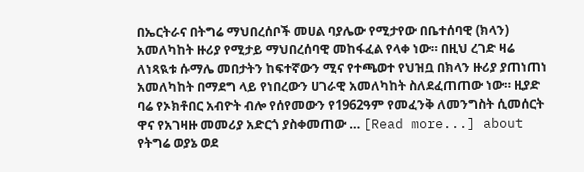በኤርትራና በትግሬ ማህበረሰቦች መሀል ባያሌው የሚታየው በቤተሰባዊ (ክላን) አመለካከት ዙሪያ የሚታይ ማህበረሰባዊ መከፋፈል የላቀ ነው። በዚህ ረገድ ዛሬ ለነጻዪቱ ሱማሌ መበታትን ከፍተኛውን ሚና የተጫወተ የህዝቧ በክላን ዙሪያ ያጠነጠነ አመለካከት በማደግ ላይ የነበረውን ሀገራዊ አመለካከት ስለደፈጠጠው ነው። ዚያድ ባሬ የኦክቶበር አብዮት ብሎ የሰየመውን የ1962ዓም የመፈንቅ ለመንግስት ሲመሰርት ዋና የአገዛዙ መመሪያ አድርጎ ያስቀመጠው … [Read more...] about የትግሬ ወያኔ ወደ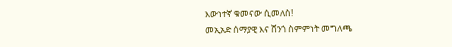እውነተኛ ቁመናው ሲመለስ!
መኢአድ ሰማያዊ እና ሸንጎ ስምምነት መግለጫ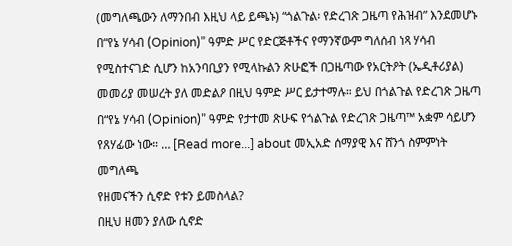(መግለጫውን ለማንበብ እዚህ ላይ ይጫኑ) “ጎልጉል፡ የድረገጽ ጋዜጣ የሕዝብ” እንደመሆኑ በ“የኔ ሃሳብ (Opinion)” ዓምድ ሥር የድርጅቶችና የማንኛውም ግለሰብ ነጻ ሃሳብ የሚስተናገድ ሲሆን ከአንባቢያን የሚላኩልን ጽሁፎች በጋዜጣው የአርትዖት (ኤዲቶሪያል) መመሪያ መሠረት ያለ መድልዖ በዚህ ዓምድ ሥር ይታተማሉ። ይህ በጎልጉል የድረገጽ ጋዜጣ በ“የኔ ሃሳብ (Opinion)” ዓምድ የታተመ ጽሁፍ የጎልጉል የድረገጽ ጋዜጣ™ አቋም ሳይሆን የጸሃፊው ነው። … [Read more...] about መኢአድ ሰማያዊ እና ሸንጎ ስምምነት መግለጫ
የዘመናችን ሲኖድ የቱን ይመስላል?
በዚህ ዘመን ያለው ሲኖድ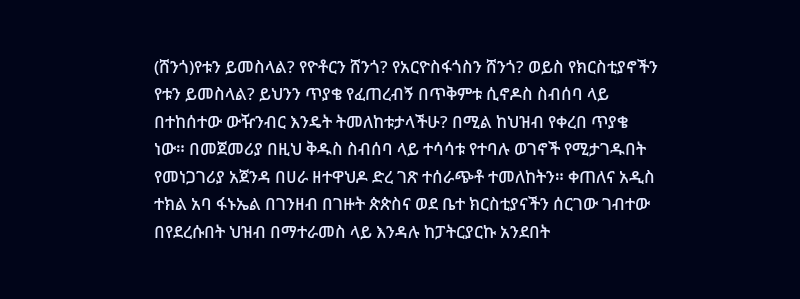(ሸንጎ)የቱን ይመስላል? የዮቶርን ሸንጎ? የአርዮስፋጎስን ሸንጎ? ወይስ የክርስቲያኖችን የቱን ይመስላል? ይህንን ጥያቄ የፈጠረብኝ በጥቅምቱ ሲኖዶስ ስብሰባ ላይ በተከሰተው ውዥንብር እንዴት ትመለከቱታላችሁ? በሚል ከህዝብ የቀረበ ጥያቄ ነው። በመጀመሪያ በዚህ ቅዱስ ስብሰባ ላይ ተሳሳቱ የተባሉ ወገኖች የሚታገዱበት የመነጋገሪያ አጀንዳ በሀራ ዘተዋህዶ ድረ ገጽ ተሰራጭቶ ተመለከትን። ቀጠለና አዲስ ተክል አባ ፋኑኤል በገንዘብ በገዙት ጵጵስና ወደ ቤተ ክርስቲያናችን ሰርገው ገብተው በየደረሱበት ህዝብ በማተራመስ ላይ እንዳሉ ከፓትርያርኩ አንደበት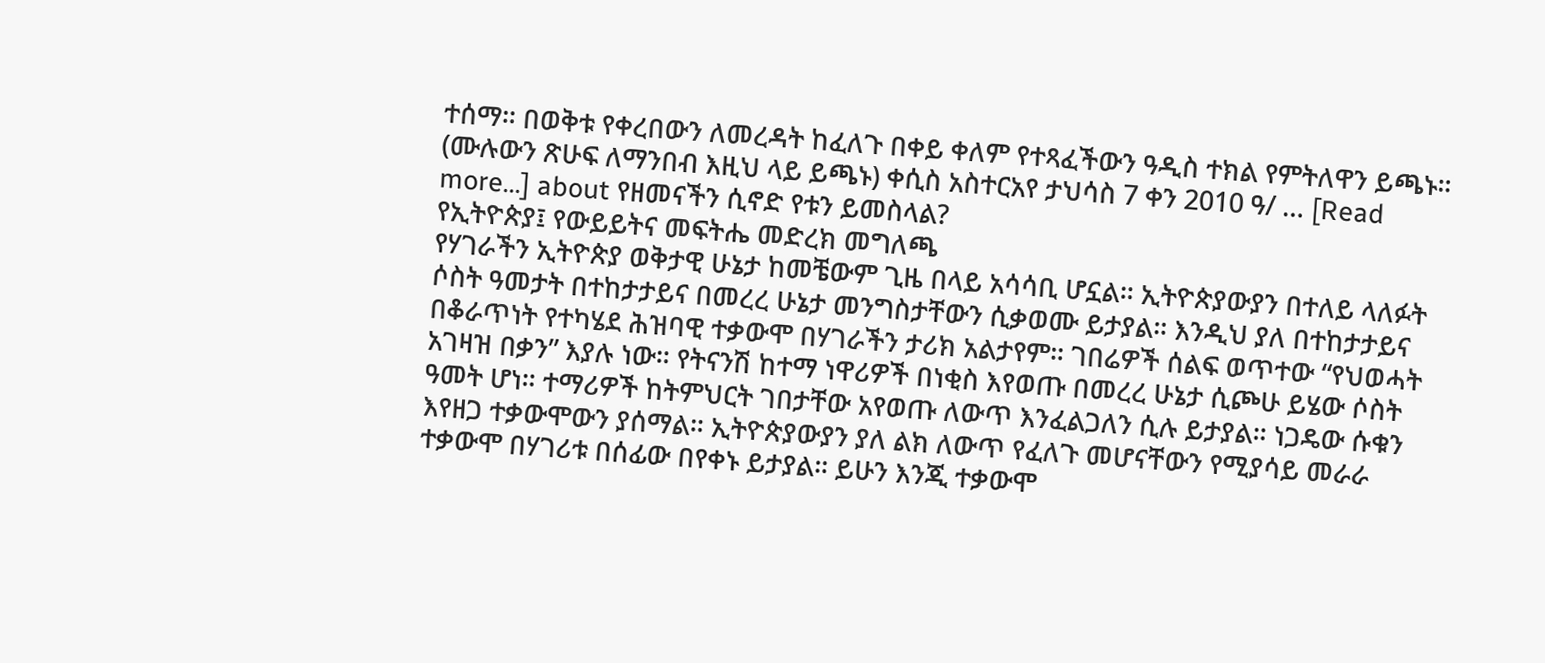ተሰማ። በወቅቱ የቀረበውን ለመረዳት ከፈለጉ በቀይ ቀለም የተጻፈችውን ዓዲስ ተክል የምትለዋን ይጫኑ። (ሙሉውን ጽሁፍ ለማንበብ እዚህ ላይ ይጫኑ) ቀሲስ አስተርአየ ታህሳስ 7 ቀን 2010 ዓ/ … [Read more...] about የዘመናችን ሲኖድ የቱን ይመስላል?
የኢትዮጵያ፤ የውይይትና መፍትሔ መድረክ መግለጫ
የሃገራችን ኢትዮጵያ ወቅታዊ ሁኔታ ከመቼውም ጊዜ በላይ አሳሳቢ ሆኗል። ኢትዮጵያውያን በተለይ ላለፉት ሶስት ዓመታት በተከታታይና በመረረ ሁኔታ መንግስታቸውን ሲቃወሙ ይታያል። እንዲህ ያለ በተከታታይና በቆራጥነት የተካሄደ ሕዝባዊ ተቃውሞ በሃገራችን ታሪክ አልታየም። ገበሬዎች ሰልፍ ወጥተው “የህወሓት አገዛዝ በቃን” እያሉ ነው። የትናንሽ ከተማ ነዋሪዎች በነቂስ እየወጡ በመረረ ሁኔታ ሲጮሁ ይሄው ሶስት ዓመት ሆነ። ተማሪዎች ከትምህርት ገበታቸው አየወጡ ለውጥ እንፈልጋለን ሲሉ ይታያል። ነጋዴው ሱቁን እየዘጋ ተቃውሞውን ያሰማል። ኢትዮጵያውያን ያለ ልክ ለውጥ የፈለጉ መሆናቸውን የሚያሳይ መራራ ተቃውሞ በሃገሪቱ በሰፊው በየቀኑ ይታያል። ይሁን እንጂ ተቃውሞ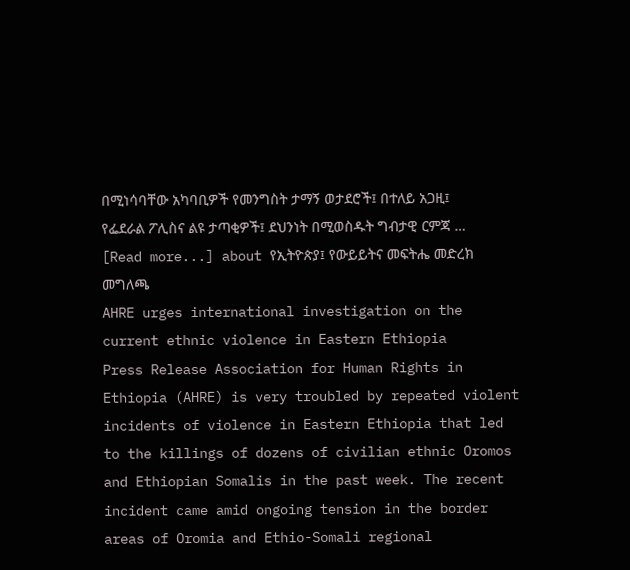በሚነሳባቸው አካባቢዎች የመንግስት ታማኝ ወታደሮች፤ በተለይ አጋዚ፤ የፌደራል ፖሊስና ልዩ ታጣቂዎች፤ ደህንነት በሚወስዱት ግብታዊ ርምጃ … [Read more...] about የኢትዮጵያ፤ የውይይትና መፍትሔ መድረክ መግለጫ
AHRE urges international investigation on the current ethnic violence in Eastern Ethiopia
Press Release Association for Human Rights in Ethiopia (AHRE) is very troubled by repeated violent incidents of violence in Eastern Ethiopia that led to the killings of dozens of civilian ethnic Oromos and Ethiopian Somalis in the past week. The recent incident came amid ongoing tension in the border areas of Oromia and Ethio-Somali regional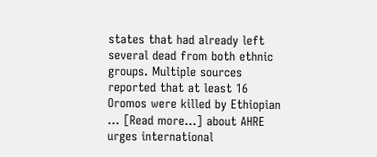states that had already left several dead from both ethnic groups. Multiple sources reported that at least 16 Oromos were killed by Ethiopian … [Read more...] about AHRE urges international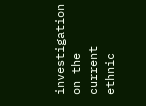investigation on the current ethnic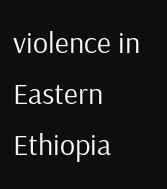violence in Eastern Ethiopia